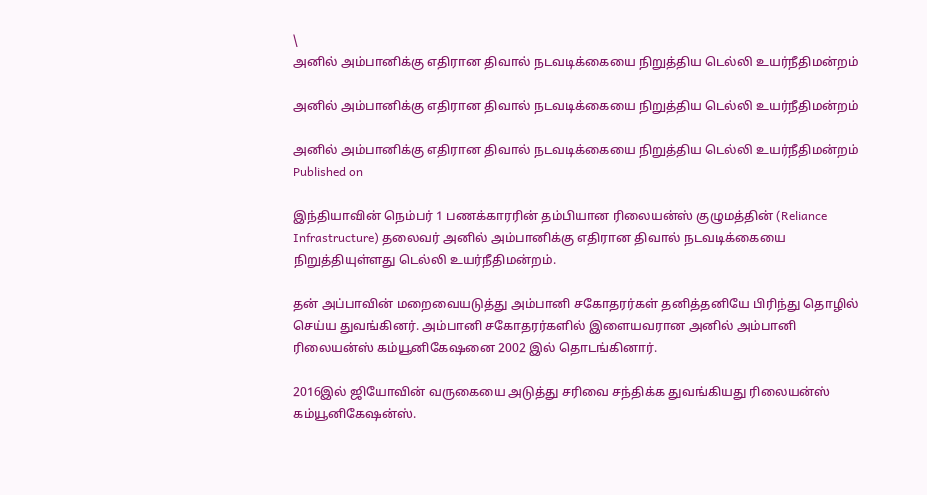\
அனில் அம்பானிக்கு எதிரான திவால் நடவடிக்கையை நிறுத்திய டெல்லி உயர்நீதிமன்றம்

அனில் அம்பானிக்கு எதிரான திவால் நடவடிக்கையை நிறுத்திய டெல்லி உயர்நீதிமன்றம்

அனில் அம்பானிக்கு எதிரான திவால் நடவடிக்கையை நிறுத்திய டெல்லி உயர்நீதிமன்றம்
Published on

இந்தியாவின் நெம்பர் 1 பணக்காரரின் தம்பியான ரிலையன்ஸ் குழுமத்தின் (Reliance Infrastructure) தலைவர் அனில் அம்பானிக்கு எதிரான திவால் நடவடிக்கையை நிறுத்தியுள்ளது டெல்லி உயர்நீதிமன்றம்.

தன் அப்பாவின் மறைவையடுத்து அம்பானி சகோதரர்கள் தனித்தனியே பிரிந்து தொழில் செய்ய துவங்கினர். அம்பானி சகோதரர்களில் இளையவரான அனில் அம்பானி ரிலையன்ஸ் கம்யூனிகேஷனை 2002 இல் தொடங்கினார்.

2016இல் ஜியோவின் வருகையை அடுத்து சரிவை சந்திக்க துவங்கியது ரிலையன்ஸ் கம்யூனிகேஷன்ஸ்.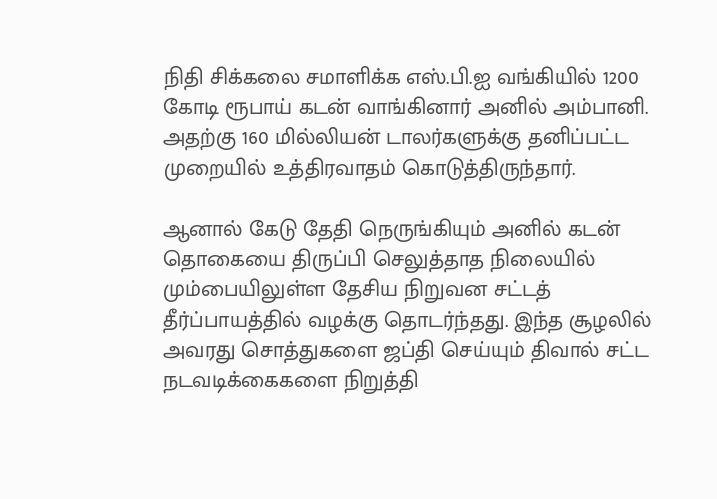நிதி சிக்கலை சமாளிக்க எஸ்.பி.ஐ வங்கியில் 1200 கோடி ரூபாய் கடன் வாங்கினார் அனில் அம்பானி. அதற்கு 160 மில்லியன் டாலர்களுக்கு தனிப்பட்ட முறையில் உத்திரவாதம் கொடுத்திருந்தார்.

ஆனால் கேடு தேதி நெருங்கியும் அனில் கடன் தொகையை திருப்பி செலுத்தாத நிலையில் மும்பையிலுள்ள தேசிய நிறுவன சட்டத் தீர்ப்பாயத்தில் வழக்கு தொடர்ந்தது. இந்த சூழலில் அவரது சொத்துகளை ஜப்தி செய்யும் திவால் சட்ட நடவடிக்கைகளை நிறுத்தி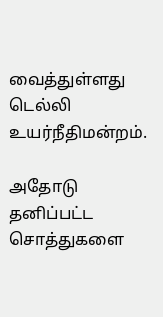வைத்துள்ளது டெல்லி உயர்நீதிமன்றம்.

அதோடு தனிப்பட்ட சொத்துகளை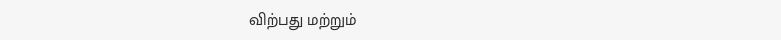விற்பது மற்றும்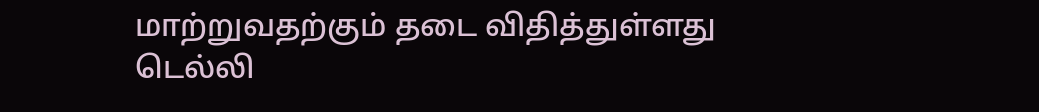மாற்றுவதற்கும் தடை விதித்துள்ளது டெல்லி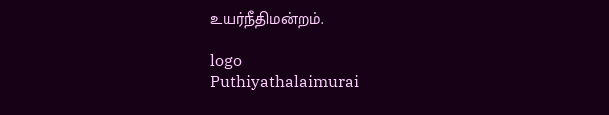உயர்நீதிமன்றம்.

logo
Puthiyathalaimurai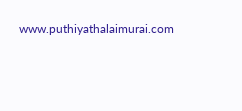www.puthiyathalaimurai.com